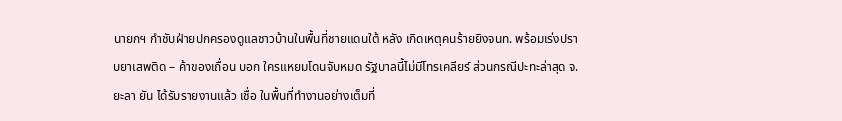นายกฯ กำชับฝ่ายปกครองดูแลชาวบ้านในพื้นที่ชายแดนใต้ หลัง เกิดเหตุคนร้ายยิงจนท. พร้อมเร่งปราบยาเสพติด – ค้าของเถื่อน บอก ใครแหยมโดนจับหมด รัฐบาลนี้ไม่มีโทรเคลียร์ ส่วนกรณีปะทะล่าสุด จ.ยะลา ยัน ได้รับรายงานแล้ว เชื่อ ในพื้นที่ทำงานอย่างเต็มที่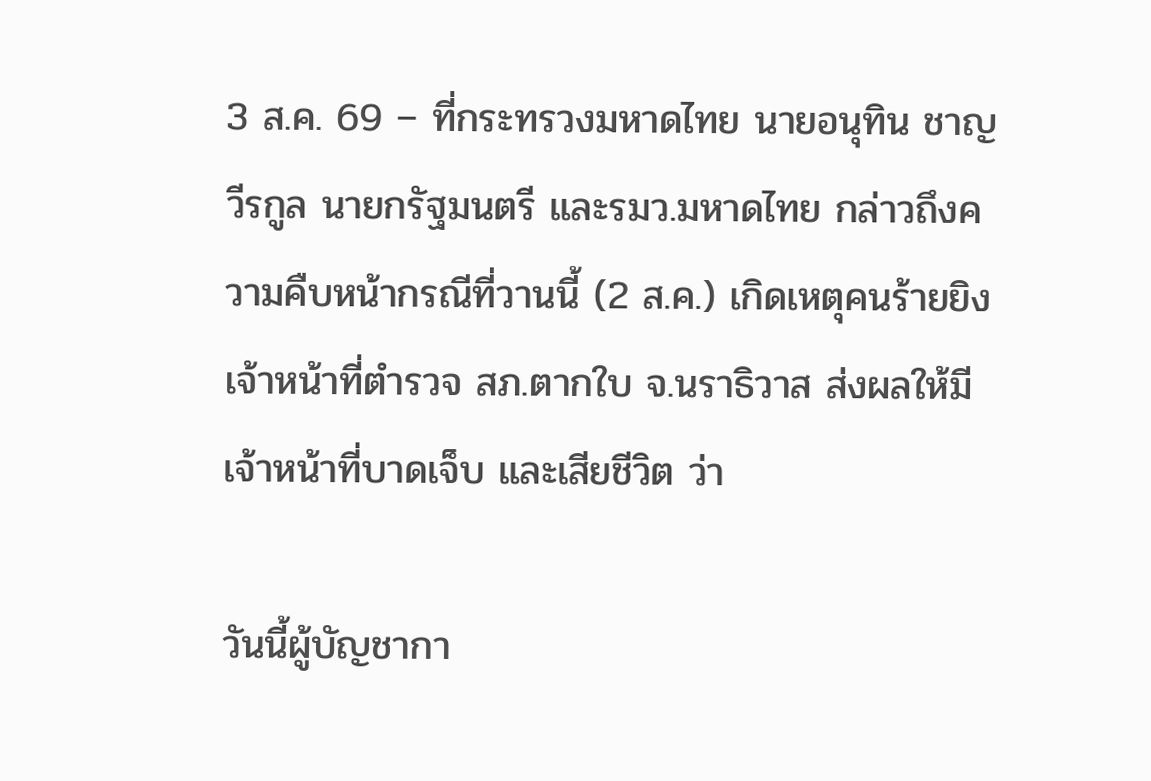3 ส.ค. 69 – ที่กระทรวงมหาดไทย นายอนุทิน ชาญวีรกูล นายกรัฐมนตรี และรมว.มหาดไทย กล่าวถึงความคืบหน้ากรณีที่วานนี้ (2 ส.ค.) เกิดเหตุคนร้ายยิงเจ้าหน้าที่ตำรวจ สภ.ตากใบ จ.นราธิวาส ส่งผลให้มีเจ้าหน้าที่บาดเจ็บ และเสียชีวิต ว่า

วันนี้ผู้บัญชากา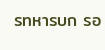รทหารบก รอ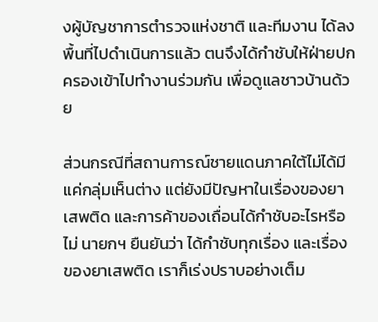งผู้บัญชาการตำรวจแห่งชาติ และทีมงาน ได้ลงพื้นที่ไปดำเนินการแล้ว ตนจึงได้กำชับให้ฝ่ายปกครองเข้าไปทำงานร่วมกัน เพื่อดูแลชาวบ้านด้วย

ส่วนกรณีที่สถานการณ์ชายแดนภาคใต้ไม่ได้มีแค่กลุ่มเห็นต่าง แต่ยังมีปัญหาในเรื่องของยาเสพติด และการค้าของเถื่อนได้กำชับอะไรหรือไม่ นายกฯ ยืนยันว่า ได้กำชับทุกเรื่อง และเรื่องของยาเสพติด เราก็เร่งปราบอย่างเต็ม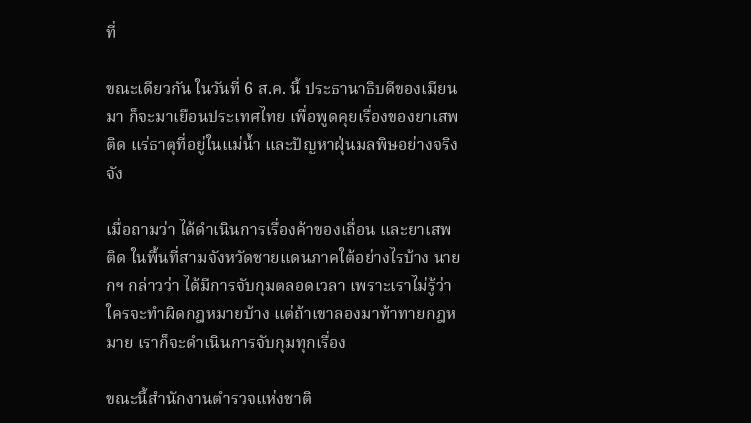ที่

ขณะเดียวกัน ในวันที่ 6 ส.ค. นี้ ประธานาธิบดีของเมียนมา ก็จะมาเยือนประเทศไทย เพื่อพูดคุยเรื่องของยาเสพติด แร่ธาตุที่อยู่ในแม่น้ำ และปัญหาฝุ่นมลพิษอย่างจริงจัง

เมื่อถามว่า ได้ดำเนินการเรื่องค้าของเถื่อน และยาเสพติด ในพื้นที่สามจังหวัดชายแดนภาคใต้อย่างไรบ้าง นายกฯ กล่าวว่า ได้มีการจับกุมตลอดเวลา เพราะเราไม่รู้ว่าใครจะทำผิดกฎหมายบ้าง แต่ถ้าเขาลองมาท้าทายกฎหมาย เราก็จะดำเนินการจับกุมทุกเรื่อง

ขณะนี้สำนักงานตำรวจแห่งชาติ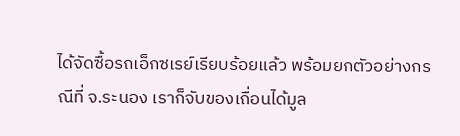ได้จัดซื้อรถเอ็กซเรย์เรียบร้อยแล้ว พร้อมยกตัวอย่างกรณีที่ จ.ระนอง เราก็จับของเถื่อนได้มูล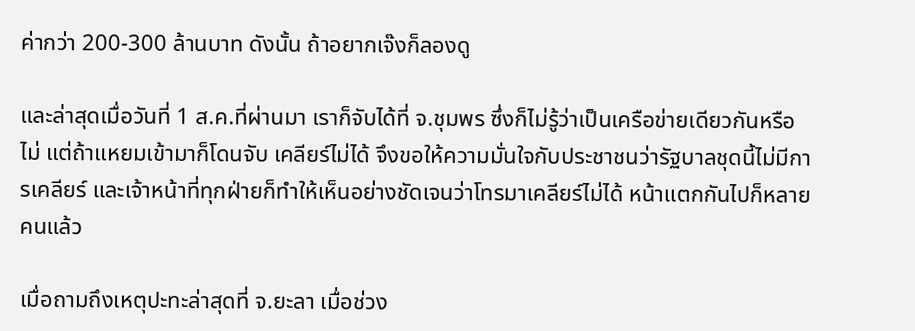ค่ากว่า 200-300 ล้านบาท ดังนั้น ถ้าอยากเจ๊งก็ลองดู

และล่าสุดเมื่อวันที่ 1 ส.ค.ที่ผ่านมา เราก็จับได้ที่ จ.ชุมพร ซึ่งก็ไม่รู้ว่าเป็นเครือข่ายเดียวกันหรือไม่ แต่ถ้าแหยมเข้ามาก็โดนจับ เคลียร์ไม่ได้ จึงขอให้ความมั่นใจกับประชาชนว่ารัฐบาลชุดนี้ไม่มีการเคลียร์ และเจ้าหน้าที่ทุกฝ่ายก็ทำให้เห็นอย่างชัดเจนว่าโทรมาเคลียร์ไม่ได้ หน้าแตกกันไปก็หลายคนแล้ว

เมื่อถามถึงเหตุปะทะล่าสุดที่ จ.ยะลา เมื่อช่วง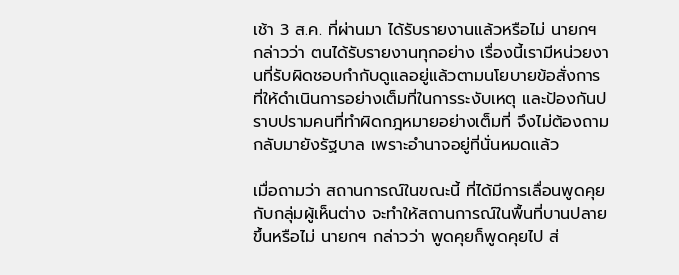เช้า 3 ส.ค. ที่ผ่านมา ได้รับรายงานแล้วหรือไม่ นายกฯ กล่าวว่า ตนได้รับรายงานทุกอย่าง เรื่องนี้เรามีหน่วยงานที่รับผิดชอบกำกับดูแลอยู่แล้วตามนโยบายข้อสั่งการ ที่ให้ดำเนินการอย่างเต็มที่ในการระงับเหตุ และป้องกันปราบปรามคนที่ทำผิดกฎหมายอย่างเต็มที่ จึงไม่ต้องถามกลับมายังรัฐบาล เพราะอำนาจอยู่ที่นั่นหมดแล้ว

เมื่อถามว่า สถานการณ์ในขณะนี้ ที่ได้มีการเลื่อนพูดคุยกับกลุ่มผู้เห็นต่าง จะทำให้สถานการณ์ในพื้นที่บานปลายขึ้นหรือไม่ นายกฯ กล่าวว่า พูดคุยก็พูดคุยไป ส่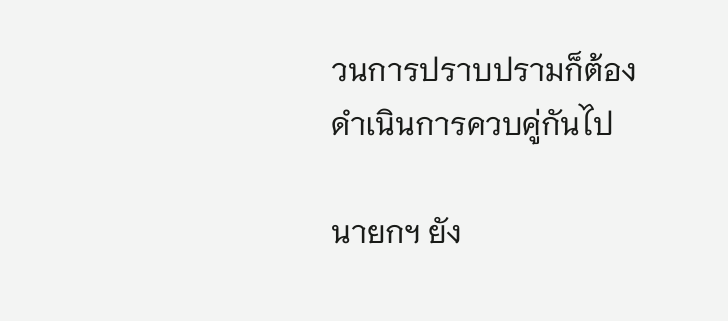วนการปราบปรามก็ต้องดำเนินการควบคู่กันไป

นายกฯ ยัง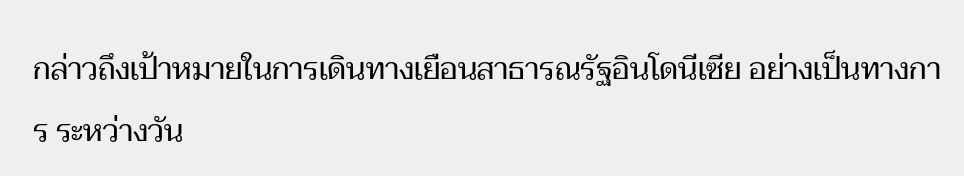กล่าวถึงเป้าหมายในการเดินทางเยือนสาธารณรัฐอินโดนีเซีย อย่างเป็นทางการ ระหว่างวัน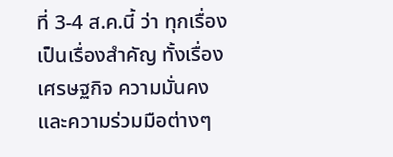ที่ 3-4 ส.ค.นี้ ว่า ทุกเรื่องเป็นเรื่องสำคัญ ทั้งเรื่องเศรษฐกิจ ความมั่นคง และความร่วมมือต่างๆ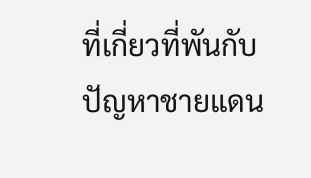ที่เกี่ยวที่พันกับปัญหาชายแดน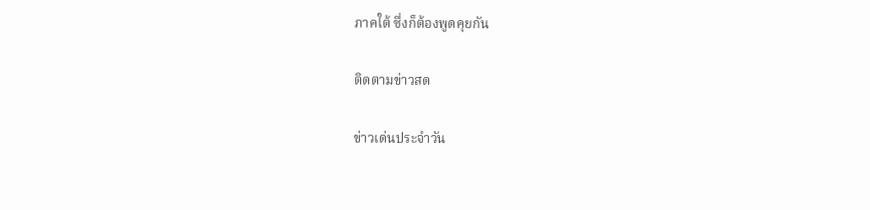ภาคใต้ ซึ่งก็ต้องพูดคุยกัน

ติดตามข่าวสด

ข่าวเด่นประจำวัน